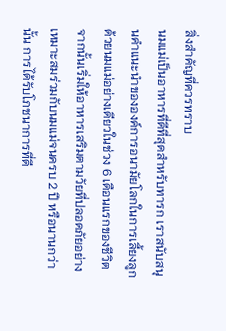สิ่งสำคัญที่ควรทราบ
นมแม่เป็นอาหารที่ดีที่สุดสำหรับทารก เราสนับสนุนคำแนะนำขององค์การอนามัยโลกในการเลี้ยงลูกด้วยนมแม่อย่างเดียวในช่วง 6 เดือนแรกของชีวิต จากนั้นเริ่มให้อาหารเสริมตามวัยที่ปลอดภัยอย่างเหมาะสมร่วมกับนมแม่จนครบ 2 ปี หรือนานกว่านั้น การได้รับโภชนาการที่ดี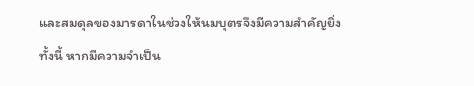และสมดุลของมารดาในช่วงให้นมบุตรจึงมีความสำคัญยิ่ง ทั้งนี้ หากมีความจำเป็น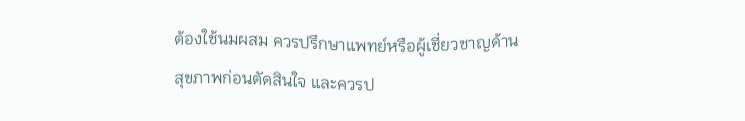ต้องใช้นมผสม ควรปรึกษาแพทย์หรือผู้เชี่ยวชาญด้านสุขภาพก่อนตัดสินใจ และควรป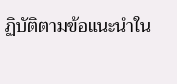ฏิบัติตามข้อแนะนำใน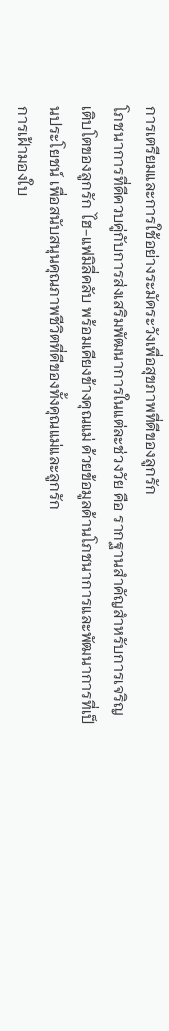การเตรียมและการใช้อย่างระมัดระวังเพื่อสุขภาพที่ดีของลูกรัก
โภชนาการที่ดีควบคู่กับการส่งเสริมพัฒนาการในแต่ละช่วงวัย คือ รากฐานสำคัญสำหรับการเจริญเติบโตของลูกรัก ไฮ-แฟมิลี่คลับ พร้อมเคียงข้างคุณแม่ ด้วยข้อมูลด้านโภชนาการและพัฒนาการที่เป็นประโยชน์ เพื่อสนับสนุนคุณภาพชีวิตที่ดีของทั้งคุณแม่และลูกรัก
การเฝ้ามองใบ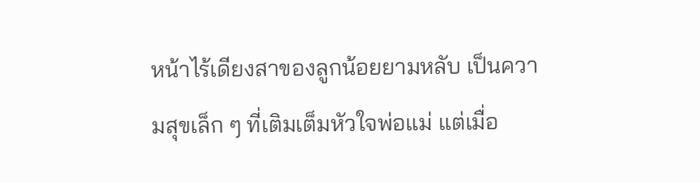หน้าไร้เดียงสาของลูกน้อยยามหลับ เป็นความสุขเล็ก ๆ ที่เติมเต็มหัวใจพ่อแม่ แต่เมื่อ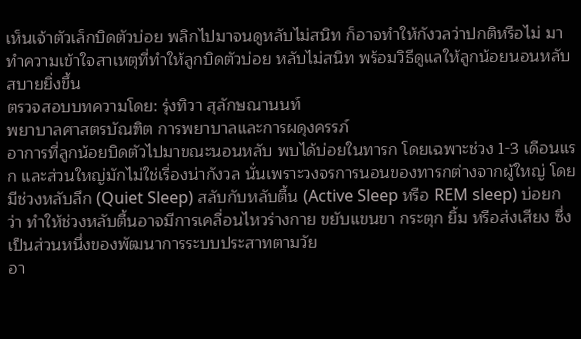เห็นเจ้าตัวเล็กบิดตัวบ่อย พลิกไปมาจนดูหลับไม่สนิท ก็อาจทำให้กังวลว่าปกติหรือไม่ มาทำความเข้าใจสาเหตุที่ทำให้ลูกบิดตัวบ่อย หลับไม่สนิท พร้อมวิธีดูแลให้ลูกน้อยนอนหลับสบายยิ่งขึ้น
ตรวจสอบบทความโดย: รุ่งทิวา สุลักษณานนท์
พยาบาลศาสตรบัณฑิต การพยาบาลและการผดุงครรภ์
อาการที่ลูกน้อยบิดตัวไปมาขณะนอนหลับ พบได้บ่อยในทารก โดยเฉพาะช่วง 1-3 เดือนแรก และส่วนใหญ่มักไม่ใช่เรื่องน่ากังวล นั่นเพราะวงจรการนอนของทารกต่างจากผู้ใหญ่ โดยมีช่วงหลับลึก (Quiet Sleep) สลับกับหลับตื้น (Active Sleep หรือ REM sleep) บ่อยกว่า ทำให้ช่วงหลับตื้นอาจมีการเคลื่อนไหวร่างกาย ขยับแขนขา กระตุก ยิ้ม หรือส่งเสียง ซึ่งเป็นส่วนหนึ่งของพัฒนาการระบบประสาทตามวัย
อา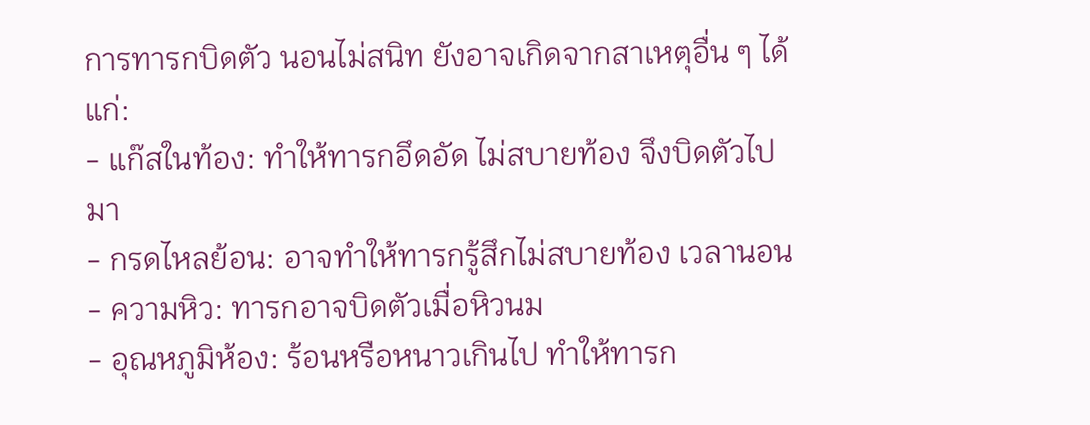การทารกบิดตัว นอนไม่สนิท ยังอาจเกิดจากสาเหตุอื่น ๆ ได้แก่:
- แก๊สในท้อง: ทำให้ทารกอึดอัด ไม่สบายท้อง จึงบิดตัวไปมา
- กรดไหลย้อน: อาจทำให้ทารกรู้สึกไม่สบายท้อง เวลานอน
- ความหิว: ทารกอาจบิดตัวเมื่อหิวนม
- อุณหภูมิห้อง: ร้อนหรือหนาวเกินไป ทำให้ทารก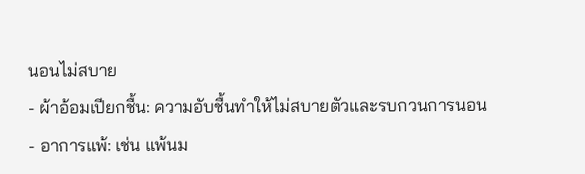นอนไม่สบาย
- ผ้าอ้อมเปียกชื้น: ความอับชื้นทำให้ไม่สบายตัวและรบกวนการนอน
- อาการแพ้: เช่น แพ้นม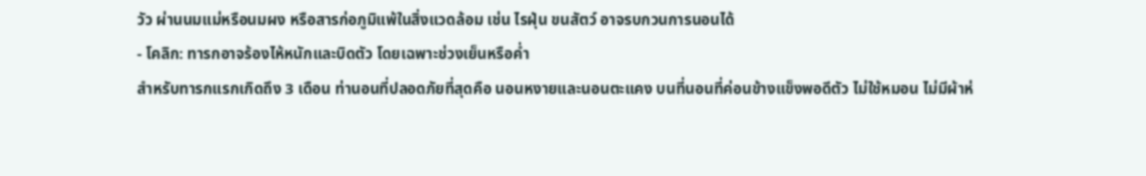วัว ผ่านนมแม่หรือนมผง หรือสารก่อภูมิแพ้ในสิ่งแวดล้อม เช่น ไรฝุ่น ขนสัตว์ อาจรบกวนการนอนได้
- โคลิก: ทารกอาจร้องไห้หนักและบิดตัว โดยเฉพาะช่วงเย็นหรือค่ำ
สำหรับทารกแรกเกิดถึง 3 เดือน ท่านอนที่ปลอดภัยที่สุดคือ นอนหงายและนอนตะแคง บนที่นอนที่ค่อนข้างแข็งพอดีตัว ไม่ใช้หมอน ไม่มีผ้าห่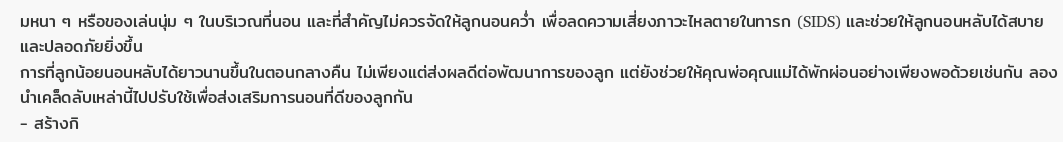มหนา ๆ หรือของเล่นนุ่ม ๆ ในบริเวณที่นอน และที่สำคัญไม่ควรจัดให้ลูกนอนคว่ำ เพื่อลดความเสี่ยงภาวะไหลตายในทารก (SIDS) และช่วยให้ลูกนอนหลับได้สบายและปลอดภัยยิ่งขึ้น
การที่ลูกน้อยนอนหลับได้ยาวนานขึ้นในตอนกลางคืน ไม่เพียงแต่ส่งผลดีต่อพัฒนาการของลูก แต่ยังช่วยให้คุณพ่อคุณแม่ได้พักผ่อนอย่างเพียงพอด้วยเช่นกัน ลองนำเคล็ดลับเหล่านี้ไปปรับใช้เพื่อส่งเสริมการนอนที่ดีของลูกกัน
- สร้างกิ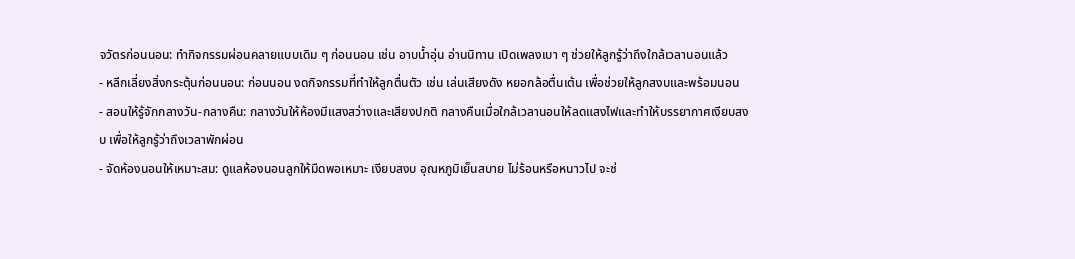จวัตรก่อนนอน: ทำกิจกรรมผ่อนคลายแบบเดิม ๆ ก่อนนอน เช่น อาบน้ำอุ่น อ่านนิทาน เปิดเพลงเบา ๆ ช่วยให้ลูกรู้ว่าถึงใกล้เวลานอนแล้ว
- หลีกเลี่ยงสิ่งกระตุ้นก่อนนอน: ก่อนนอน งดกิจกรรมที่ทำให้ลูกตื่นตัว เช่น เล่นเสียงดัง หยอกล้อตื่นเต้น เพื่อช่วยให้ลูกสงบและพร้อมนอน
- สอนให้รู้จักกลางวัน-กลางคืน: กลางวันให้ห้องมีแสงสว่างและเสียงปกติ กลางคืนเมื่อใกล้เวลานอนให้ลดแสงไฟและทำให้บรรยากาศเงียบสงบ เพื่อให้ลูกรู้ว่าถึงเวลาพักผ่อน
- จัดห้องนอนให้เหมาะสม: ดูแลห้องนอนลูกให้มืดพอเหมาะ เงียบสงบ อุณหภูมิเย็นสบาย ไม่ร้อนหรือหนาวไป จะช่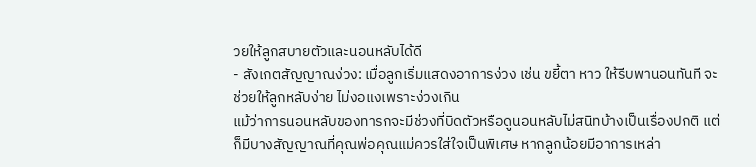วยให้ลูกสบายตัวและนอนหลับได้ดี
- สังเกตสัญญาณง่วง: เมื่อลูกเริ่มแสดงอาการง่วง เช่น ขยี้ตา หาว ให้รีบพานอนทันที จะช่วยให้ลูกหลับง่าย ไม่งอแงเพราะง่วงเกิน
แม้ว่าการนอนหลับของทารกจะมีช่วงที่บิดตัวหรือดูนอนหลับไม่สนิทบ้างเป็นเรื่องปกติ แต่ก็มีบางสัญญาณที่คุณพ่อคุณแม่ควรใส่ใจเป็นพิเศษ หากลูกน้อยมีอาการเหล่า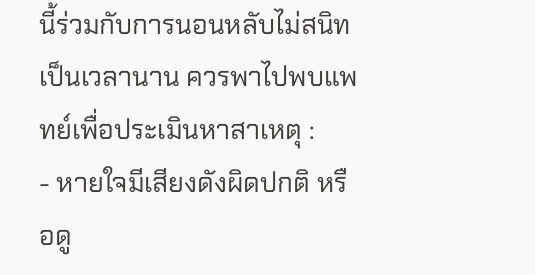นี้ร่วมกับการนอนหลับไม่สนิทเป็นเวลานาน ควรพาไปพบแพทย์เพื่อประเมินหาสาเหตุ :
- หายใจมีเสียงดังผิดปกติ หรือดู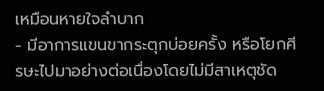เหมือนหายใจลำบาก
- มีอาการแขนขากระตุกบ่อยครั้ง หรือโยกศีรษะไปมาอย่างต่อเนื่องโดยไม่มีสาเหตุชัด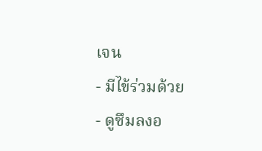เจน
- มีไข้ร่วมด้วย
- ดูซึมลงอ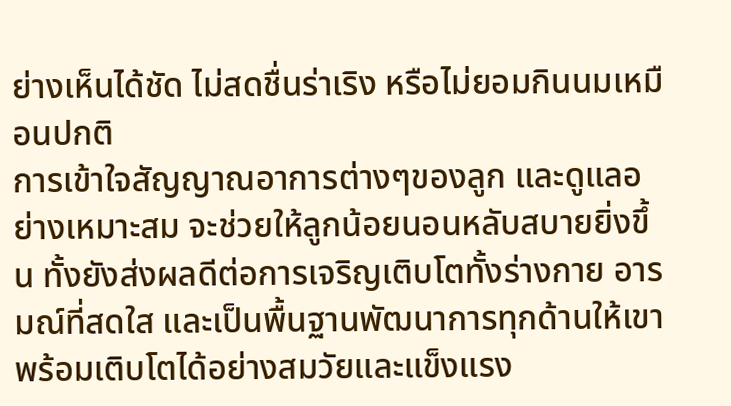ย่างเห็นได้ชัด ไม่สดชื่นร่าเริง หรือไม่ยอมกินนมเหมือนปกติ
การเข้าใจสัญญาณอาการต่างๆของลูก และดูแลอย่างเหมาะสม จะช่วยให้ลูกน้อยนอนหลับสบายยิ่งขึ้น ทั้งยังส่งผลดีต่อการเจริญเติบโตทั้งร่างกาย อารมณ์ที่สดใส และเป็นพื้นฐานพัฒนาการทุกด้านให้เขาพร้อมเติบโตได้อย่างสมวัยและแข็งแรง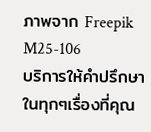ภาพจาก Freepik
M25-106
บริการให้คำปรึกษาในทุกๆเรื่องที่คุณ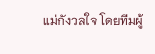แม่กังวลใจ โดยทีมผู้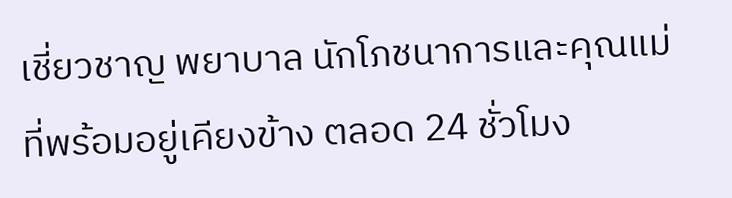เชี่ยวชาญ พยาบาล นักโภชนาการและคุณแม่ ที่พร้อมอยู่เคียงข้าง ตลอด 24 ชั่วโมง